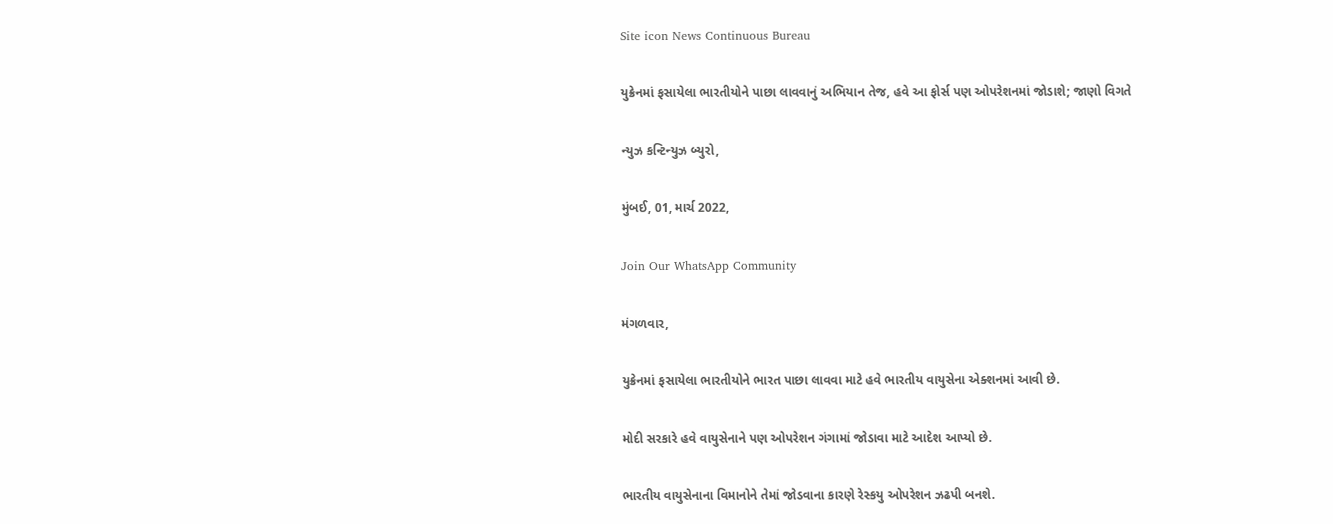Site icon News Continuous Bureau

યુક્રેનમાં ફસાયેલા ભારતીયોને પાછા લાવવાનું અભિયાન તેજ, હવે આ ફોર્સ પણ ઓપરેશનમાં જોડાશે; જાણો વિગતે

ન્યુઝ કન્ટિન્યુઝ બ્યુરો,

મુંબઈ, 01, માર્ચ 2022,

Join Our WhatsApp Community

મંગળવાર,

યુક્રેનમાં ફસાયેલા ભારતીયોને ભારત પાછા લાવવા માટે હવે ભારતીય વાયુસેના એક્શનમાં આવી છે.

મોદી સરકારે હવે વાયુસેનાને પણ ઓપરેશન ગંગામાં જોડાવા માટે આદેશ આપ્યો છે.

ભારતીય વાયુસેનાના વિમાનોને તેમાં જોડવાના કારણે રેસ્કયુ ઓપરેશન ઝઢપી બનશે.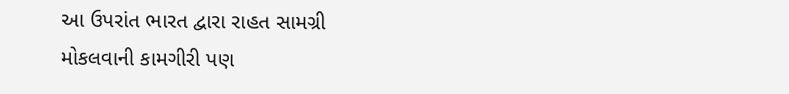આ ઉપરાંત ભારત દ્વારા રાહત સામગ્રી મોકલવાની કામગીરી પણ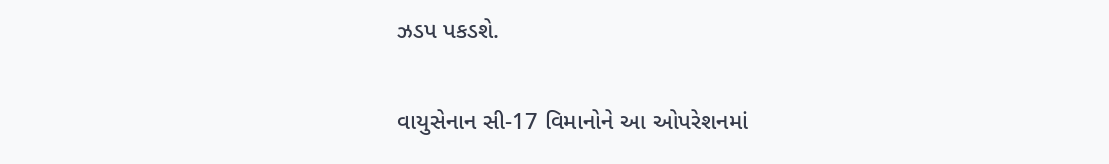ઝડપ પકડશે.

વાયુસેનાન સી-17 વિમાનોને આ ઓપરેશનમાં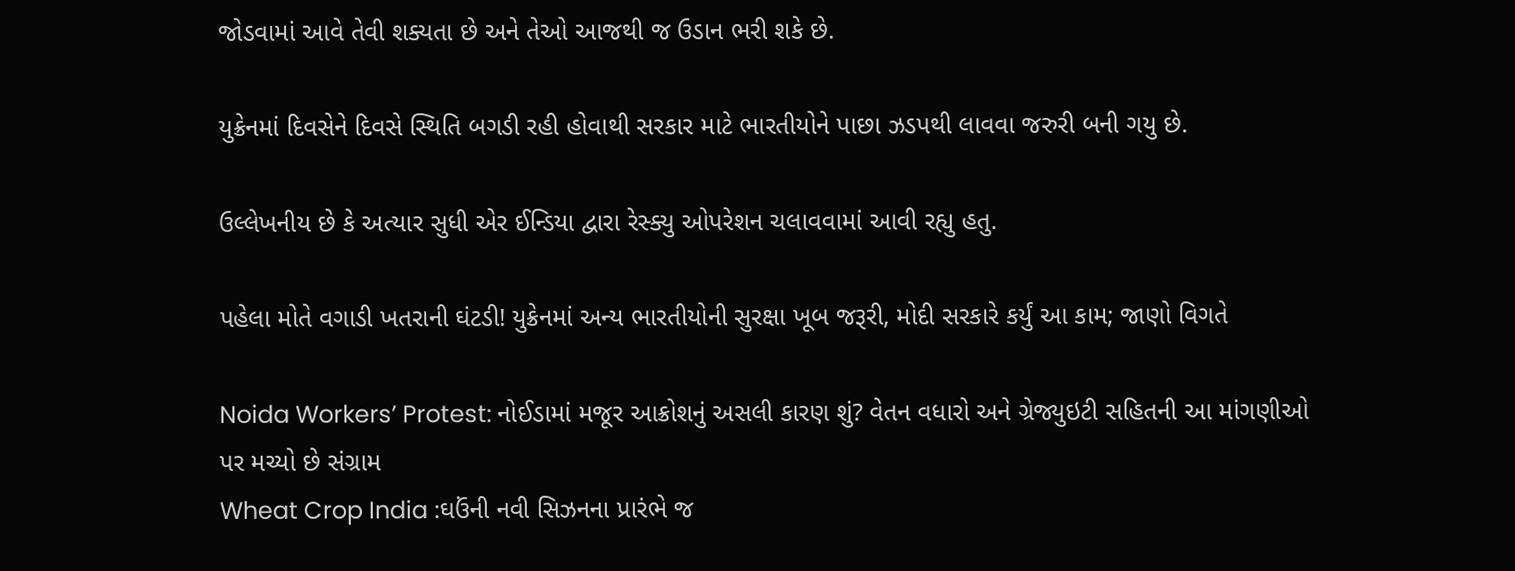જોડવામાં આવે તેવી શક્યતા છે અને તેઓ આજથી જ ઉડાન ભરી શકે છે.

યુક્રેનમાં દિવસેને દિવસે સ્થિતિ બગડી રહી હોવાથી સરકાર માટે ભારતીયોને પાછા ઝડપથી લાવવા જરુરી બની ગયુ છે.

ઉલ્લેખનીય છે કે અત્યાર સુધી એર ઈન્ડિયા દ્વારા રેસ્ક્યુ ઓપરેશન ચલાવવામાં આવી રહ્યુ હતુ.

પહેલા મોતે વગાડી ખતરાની ઘંટડી! યુક્રેનમાં અન્ય ભારતીયોની સુરક્ષા ખૂબ જરૂરી, મોદી સરકારે કર્યું આ કામ; જાણો વિગતે

Noida Workers’ Protest: નોઈડામાં મજૂર આક્રોશનું અસલી કારણ શું? વેતન વધારો અને ગ્રેજ્યુઇટી સહિતની આ માંગણીઓ પર મચ્યો છે સંગ્રામ
Wheat Crop India :ઘઉંની નવી સિઝનના પ્રારંભે જ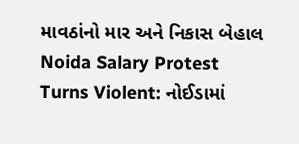માવઠાંનો માર અને નિકાસ બેહાલ
Noida Salary Protest Turns Violent: નોઈડામાં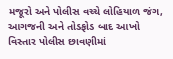મજૂરો અને પોલીસ વચ્ચે લોહિયાળ જંગ, આગજની અને તોડફોડ બાદ આખો વિસ્તાર પોલીસ છાવણીમાં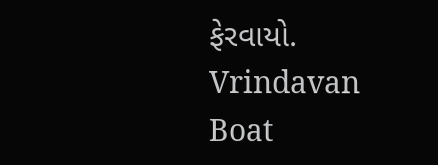ફેરવાયો.
Vrindavan Boat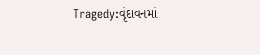Tragedy:વૃંદાવનમાં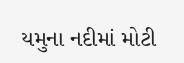યમુના નદીમાં મોટી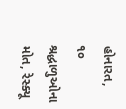હોનારત, ૧૦ શ્રદ્ધાળુઓના મોત, રેસ્ક્યૂ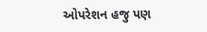ઓપરેશન હજુ પણ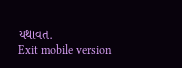યથાવત.
Exit mobile version